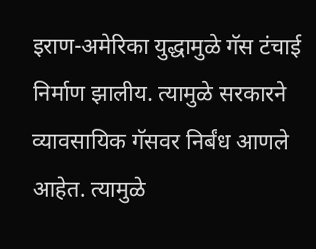इराण-अमेरिका युद्धामुळे गॅस टंचाई निर्माण झालीय. त्यामुळे सरकारने व्यावसायिक गॅसवर निर्बंध आणले आहेत. त्यामुळे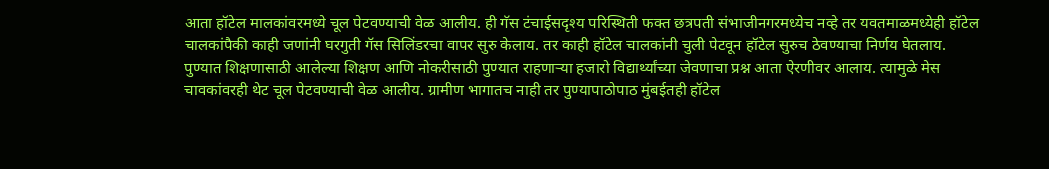आता हॉटेल मालकांवरमध्ये चूल पेटवण्याची वेळ आलीय. ही गॅस टंचाईसदृश्य परिस्थिती फक्त छत्रपती संभाजीनगरमध्येच नव्हे तर यवतमाळमध्येही हॉटेल चालकांपैकी काही जणांनी घरगुती गॅस सिलिंडरचा वापर सुरु केलाय. तर काही हॉटेल चालकांनी चुली पेटवून हॉटेल सुरुच ठेवण्याचा निर्णय घेतलाय.
पुण्यात शिक्षणासाठी आलेल्या शिक्षण आणि नोकरीसाठी पुण्यात राहणाऱ्या हजारो विद्यार्थ्यांच्या जेवणाचा प्रश्न आता ऐरणीवर आलाय. त्यामुळे मेस चावकांवरही थेट चूल पेटवण्याची वेळ आलीय. ग्रामीण भागातच नाही तर पुण्यापाठोपाठ मुंबईतही हॉटेल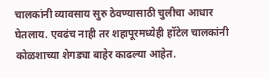चालकांनी व्यावसाय सुरु ठेवण्यासाठी चुलीचा आधार घेतलाय. एवढंच नाही तर शहापूरमध्येही हॉटेल चालकांनी कोळशाच्या शेगड्या बाहेर काढल्या आहेत.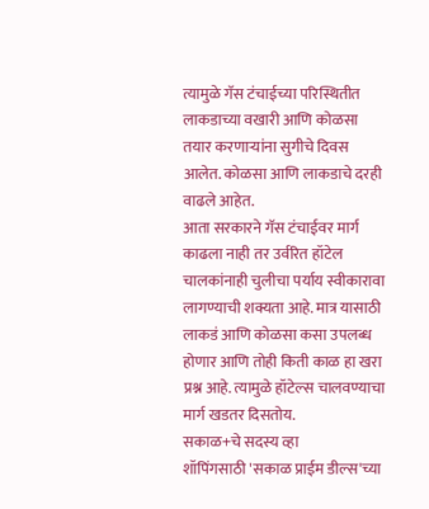त्यामुळे गॅस टंचाईच्या परिस्थितीत लाकडाच्या वखारी आणि कोळसा तयार करणाऱ्यांना सुगीचे दिवस आलेत. कोळसा आणि लाकडाचे दरही वाढले आहेत.
आता सरकारने गॅस टंचाईवर मार्ग काढला नाही तर उर्वरित हॉटेल चालकांनाही चुलीचा पर्याय स्वीकारावा लागण्याची शक्यता आहे. मात्र यासाठी लाकडं आणि कोळसा कसा उपलब्ध होणार आणि तोही किती काळ हा खरा प्रश्न आहे. त्यामुळे हॉटेल्स चालवण्याचा मार्ग खडतर दिसतोय.
सकाळ+चे सदस्य व्हा
शॉपिंगसाठी 'सकाळ प्राईम डील्स'च्या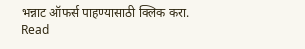भन्नाट ऑफर्स पाहण्यासाठी क्लिक करा.
Read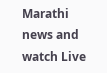Marathi news and watch Live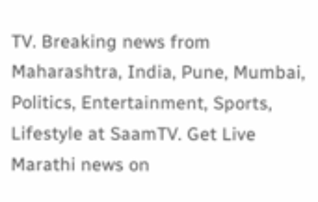TV. Breaking news from Maharashtra, India, Pune, Mumbai, Politics, Entertainment, Sports, Lifestyle at SaamTV. Get Live Marathi news on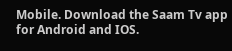Mobile. Download the Saam Tv app for Android and IOS.